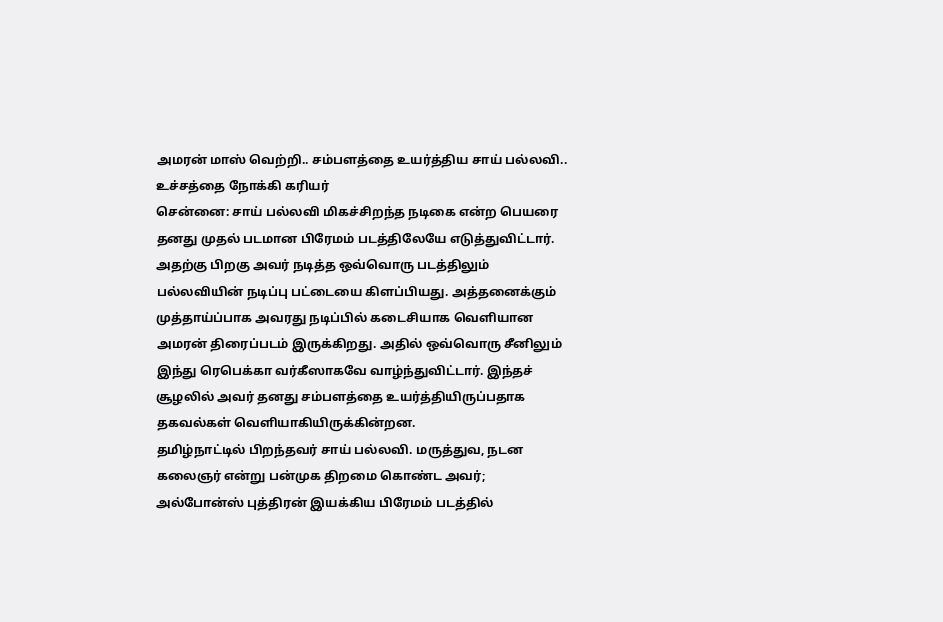அமரன் மாஸ் வெற்றி.. சம்பளத்தை உயர்த்திய சாய் பல்லவி.. உச்சத்தை நோக்கி கரியர்
சென்னை: சாய் பல்லவி மிகச்சிறந்த நடிகை என்ற பெயரை தனது முதல் படமான பிரேமம் படத்திலேயே எடுத்துவிட்டார். அதற்கு பிறகு அவர் நடித்த ஒவ்வொரு படத்திலும் பல்லவியின் நடிப்பு பட்டையை கிளப்பியது. அத்தனைக்கும் முத்தாய்ப்பாக அவரது நடிப்பில் கடைசியாக வெளியான அமரன் திரைப்படம் இருக்கிறது. அதில் ஒவ்வொரு சீனிலும் இந்து ரெபெக்கா வர்கீஸாகவே வாழ்ந்துவிட்டார். இந்தச் சூழலில் அவர் தனது சம்பளத்தை உயர்த்தியிருப்பதாக தகவல்கள் வெளியாகியிருக்கின்றன.
தமிழ்நாட்டில் பிறந்தவர் சாய் பல்லவி. மருத்துவ, நடன கலைஞர் என்று பன்முக திறமை கொண்ட அவர்; அல்போன்ஸ் புத்திரன் இயக்கிய பிரேமம் படத்தில்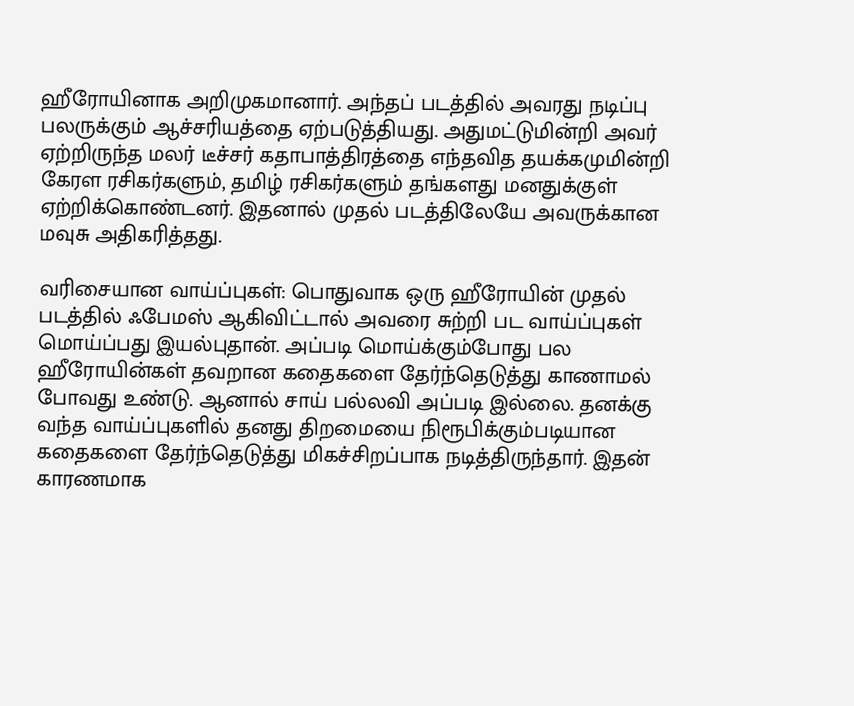ஹீரோயினாக அறிமுகமானார். அந்தப் படத்தில் அவரது நடிப்பு பலருக்கும் ஆச்சரியத்தை ஏற்படுத்தியது. அதுமட்டுமின்றி அவர் ஏற்றிருந்த மலர் டீச்சர் கதாபாத்திரத்தை எந்தவித தயக்கமுமின்றி கேரள ரசிகர்களும், தமிழ் ரசிகர்களும் தங்களது மனதுக்குள் ஏற்றிக்கொண்டனர். இதனால் முதல் படத்திலேயே அவருக்கான மவுசு அதிகரித்தது.

வரிசையான வாய்ப்புகள்: பொதுவாக ஒரு ஹீரோயின் முதல் படத்தில் ஃபேமஸ் ஆகிவிட்டால் அவரை சுற்றி பட வாய்ப்புகள் மொய்ப்பது இயல்புதான். அப்படி மொய்க்கும்போது பல ஹீரோயின்கள் தவறான கதைகளை தேர்ந்தெடுத்து காணாமல் போவது உண்டு. ஆனால் சாய் பல்லவி அப்படி இல்லை. தனக்கு வந்த வாய்ப்புகளில் தனது திறமையை நிரூபிக்கும்படியான கதைகளை தேர்ந்தெடுத்து மிகச்சிறப்பாக நடித்திருந்தார். இதன் காரணமாக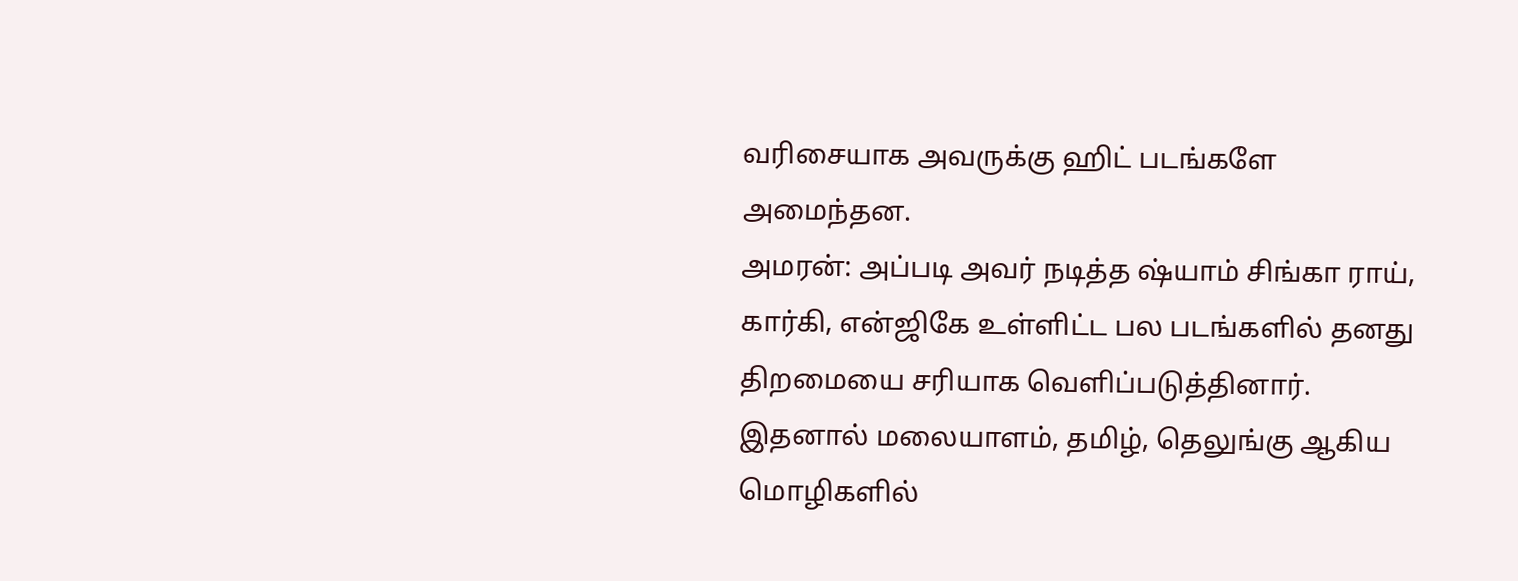வரிசையாக அவருக்கு ஹிட் படங்களே அமைந்தன.
அமரன்: அப்படி அவர் நடித்த ஷ்யாம் சிங்கா ராய், கார்கி, என்ஜிகே உள்ளிட்ட பல படங்களில் தனது திறமையை சரியாக வெளிப்படுத்தினார். இதனால் மலையாளம், தமிழ், தெலுங்கு ஆகிய மொழிகளில்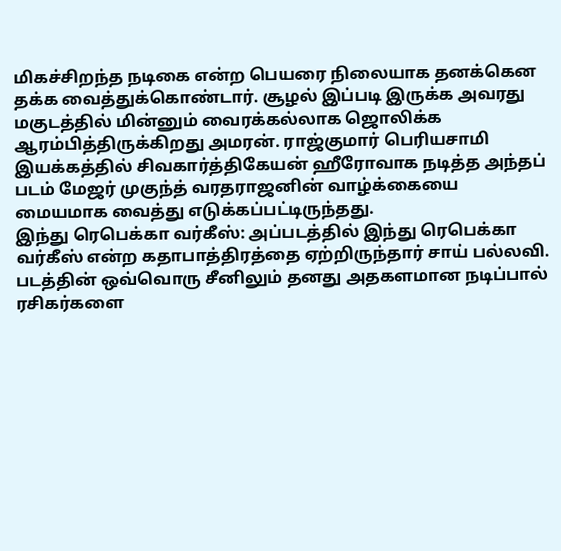மிகச்சிறந்த நடிகை என்ற பெயரை நிலையாக தனக்கென தக்க வைத்துக்கொண்டார். சூழல் இப்படி இருக்க அவரது மகுடத்தில் மின்னும் வைரக்கல்லாக ஜொலிக்க ஆரம்பித்திருக்கிறது அமரன். ராஜ்குமார் பெரியசாமி இயக்கத்தில் சிவகார்த்திகேயன் ஹீரோவாக நடித்த அந்தப் படம் மேஜர் முகுந்த் வரதராஜனின் வாழ்க்கையை மையமாக வைத்து எடுக்கப்பட்டிருந்தது.
இந்து ரெபெக்கா வர்கீஸ்: அப்படத்தில் இந்து ரெபெக்கா வர்கீஸ் என்ற கதாபாத்திரத்தை ஏற்றிருந்தார் சாய் பல்லவி. படத்தின் ஒவ்வொரு சீனிலும் தனது அதகளமான நடிப்பால் ரசிகர்களை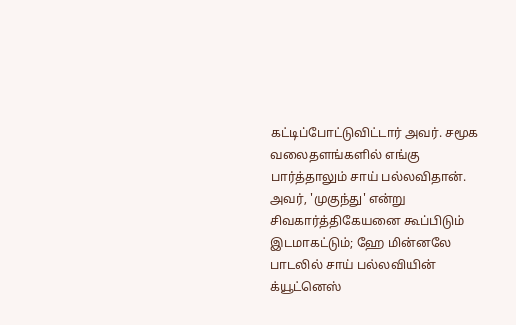கட்டிப்போட்டுவிட்டார் அவர். சமூக வலைதளங்களில் எங்கு பார்த்தாலும் சாய் பல்லவிதான். அவர், 'முகுந்து' என்று சிவகார்த்திகேயனை கூப்பிடும் இடமாகட்டும்; ஹே மின்னலே பாடலில் சாய் பல்லவியின் க்யூட்னெஸ்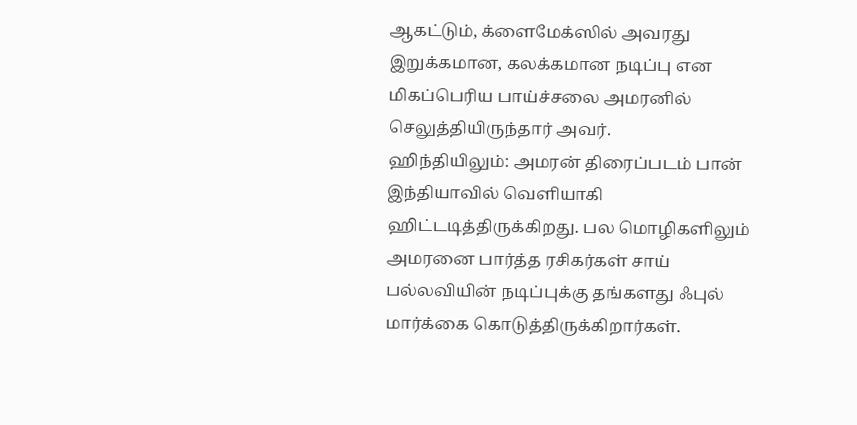ஆகட்டும், க்ளைமேக்ஸில் அவரது இறுக்கமான, கலக்கமான நடிப்பு என மிகப்பெரிய பாய்ச்சலை அமரனில் செலுத்தியிருந்தார் அவர்.
ஹிந்தியிலும்: அமரன் திரைப்படம் பான் இந்தியாவில் வெளியாகி ஹிட்டடித்திருக்கிறது. பல மொழிகளிலும் அமரனை பார்த்த ரசிகர்கள் சாய் பல்லவியின் நடிப்புக்கு தங்களது ஃபுல் மார்க்கை கொடுத்திருக்கிறார்கள்.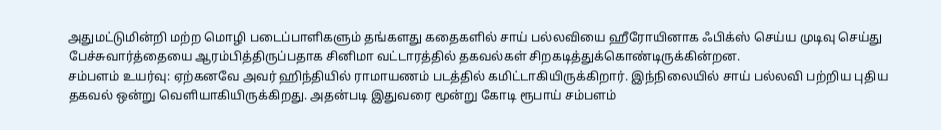அதுமட்டுமின்றி மற்ற மொழி படைப்பாளிகளும் தங்களது கதைகளில் சாய் பல்லவியை ஹீரோயினாக ஃபிக்ஸ் செய்ய முடிவு செய்து பேச்சுவார்த்தையை ஆரம்பித்திருப்பதாக சினிமா வட்டாரத்தில் தகவல்கள் சிறகடித்துக்கொண்டிருக்கின்றன.
சம்பளம் உயர்வு: ஏற்கனவே அவர் ஹிந்தியில் ராமாயணம் படத்தில் கமிட்டாகியிருக்கிறார். இந்நிலையில் சாய் பல்லவி பற்றிய புதிய தகவல் ஒன்று வெளியாகியிருக்கிறது. அதன்படி இதுவரை மூன்று கோடி ரூபாய் சம்பளம்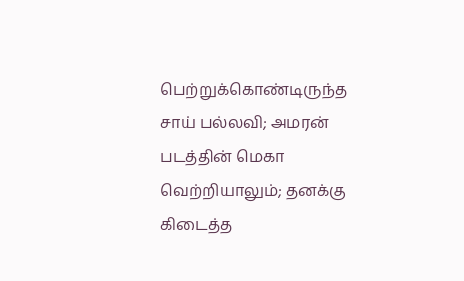பெற்றுக்கொண்டிருந்த சாய் பல்லவி; அமரன் படத்தின் மெகா வெற்றியாலும்; தனக்கு கிடைத்த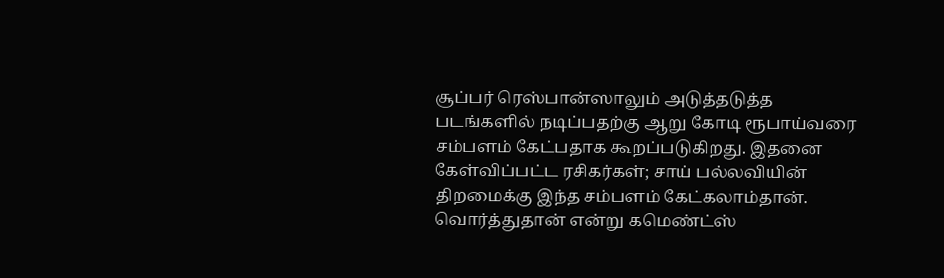சூப்பர் ரெஸ்பான்ஸாலும் அடுத்தடுத்த படங்களில் நடிப்பதற்கு ஆறு கோடி ரூபாய்வரை சம்பளம் கேட்பதாக கூறப்படுகிறது. இதனை கேள்விப்பட்ட ரசிகர்கள்; சாய் பல்லவியின் திறமைக்கு இந்த சம்பளம் கேட்கலாம்தான். வொர்த்துதான் என்று கமெண்ட்ஸ்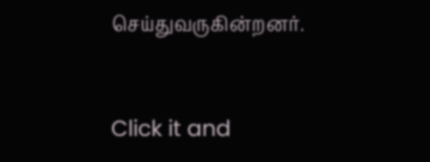செய்துவருகின்றனர்.


Click it and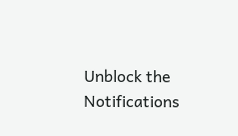Unblock the Notifications